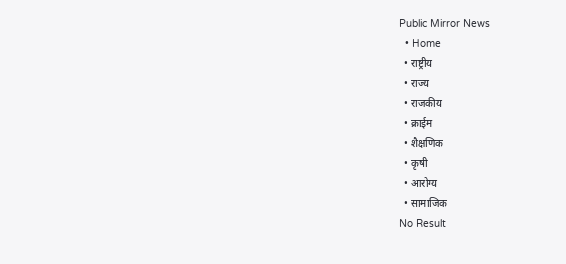Public Mirror News
  • Home
  • राष्ट्रीय
  • राज्य
  • राजकीय
  • क्राईम
  • शैक्षणिक
  • कृषी
  • आरोग्य
  • सामाजिक
No Result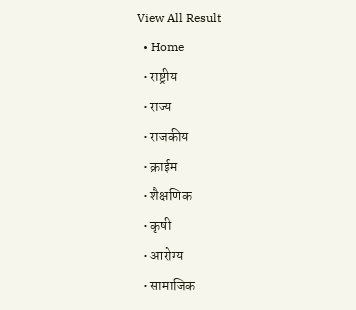View All Result
  • Home
  • राष्ट्रीय
  • राज्य
  • राजकीय
  • क्राईम
  • शैक्षणिक
  • कृषी
  • आरोग्य
  • सामाजिक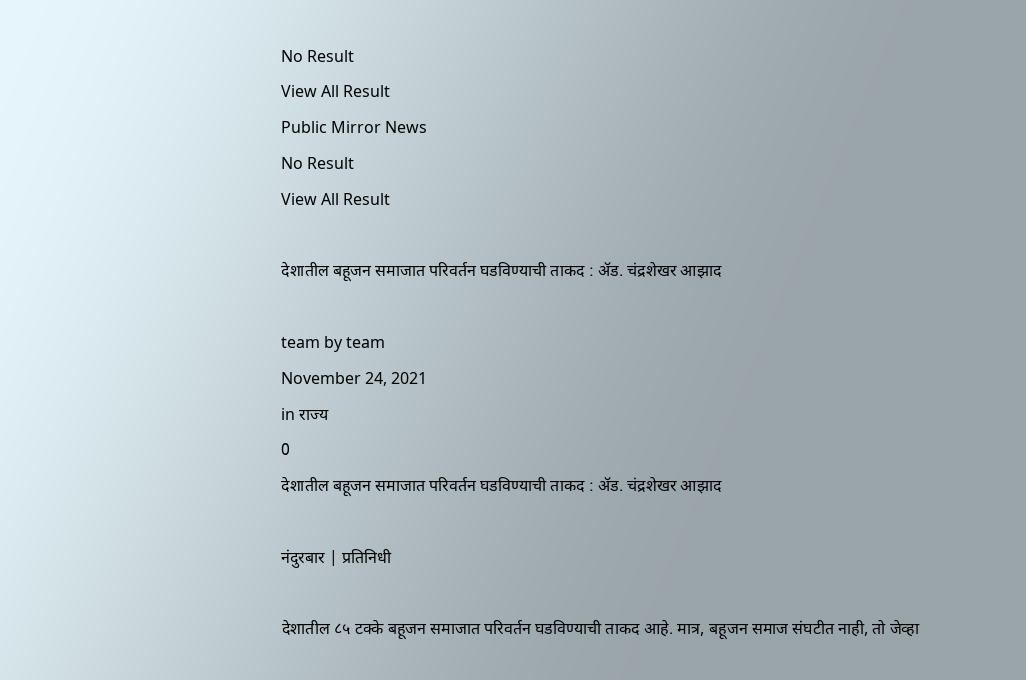No Result
View All Result
Public Mirror News
No Result
View All Result

देशातील बहूजन समाजात परिवर्तन घडविण्याची ताकद : ॲड. चंद्रशेखर आझाद

team by team
November 24, 2021
in राज्य
0
देशातील बहूजन समाजात परिवर्तन घडविण्याची ताकद : ॲड. चंद्रशेखर आझाद

नंदुरबार | प्रतिनिधी

देशातील ८५ टक्के बहूजन समाजात परिवर्तन घडविण्याची ताकद आहे. मात्र, बहूजन समाज संघटीत नाही, तो जेव्हा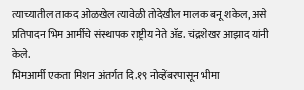त्याच्यातील ताकद ओळखेल त्यावेळी तोदेखील मालक बनू शकेल, असे प्रतिपादन भिम आर्मीचे संस्थापक राष्ट्रीय नेते ॲड. चंद्रशेखर आझाद यांनी केले.
भिमआर्मी एकता मिशन अंतर्गत दि.१९ नोव्हेंबरपासून भीमा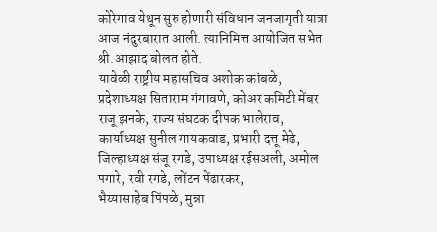कोरेगाव येथून सुरु होणारी संविधान जनजागृती यात्रा आज नंदुरबारात आली. त्यानिमित्त आयोजित सभेत श्री.आझाद बोलत होते.
यावेळी राष्ट्रीय महासचिव अशोक कांबळे, प्रदेशाध्यक्ष सिताराम गंगावणे, कोअर कमिटी मेंबर राजू झनके, राज्य संघटक दीपक भालेराव, कार्याध्यक्ष सुनील गायकवाड, प्रभारी दत्तू मेढे, जिल्हाध्यक्ष संजू रगडे, उपाध्यक्ष रईसअली, अमोल पगारे, रवी रगडे, लोंटन पेंढारकर,
भैय्यासाहेब पिंपळे, मुन्ना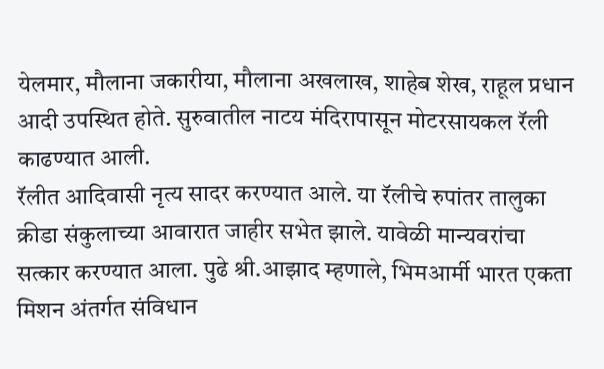येलमार, मौलाना जकारीया, मौलाना अखलाख, शाहेब शेख, राहूल प्रधान आदी उपस्थित होते. सुरुवातील नाटय मंदिरापासून मोटरसायकल रॅली काढण्यात आली.
रॅलीत आदिवासी नृत्य सादर करण्यात आले. या रॅलीचे रुपांतर तालुका क्रीडा संकुलाच्या आवारात जाहीर सभेत झाले. यावेळी मान्यवरांचा सत्कार करण्यात आला. पुढे श्री.आझाद म्हणाले, भिमआर्मी भारत एकता मिशन अंतर्गत संविधान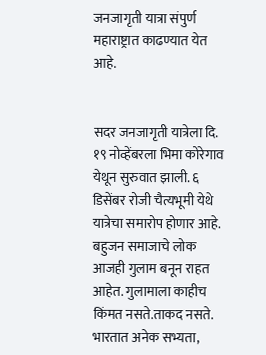जनजागृती यात्रा संपुर्ण महाराष्ट्रात काढण्यात येत आहे.


सदर जनजागृती यात्रेला दि. १९ नोव्हेंबरला भिमा कोरेगाव येथून सुरुवात झाली. ६ डिसेंबर रोजी चैत्यभूमी येथे यात्रेचा समारोप होणार आहे. बहुजन समाजाचे लोक आजही गुलाम बनून राहत आहेत. गुलामाला काहीच किंमत नसते.ताकद नसते. भारतात अनेक सभ्यता,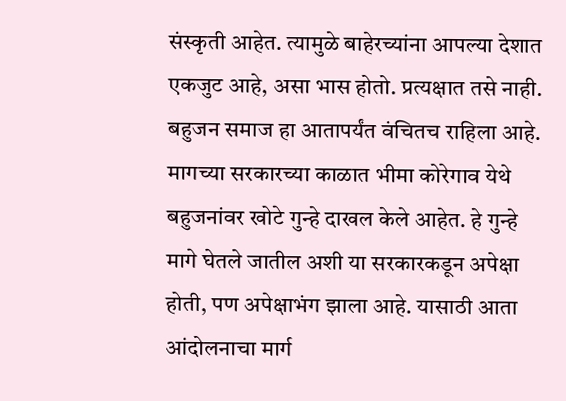संस्कृती आहेत. त्यामुळे बाहेरच्यांना आपल्या देशात एकजुट आहे, असा भास होतो. प्रत्यक्षात तसे नाही. बहुजन समाज हा आतापर्यंत वंचितच राहिला आहे.
मागच्या सरकारच्या काळात भीमा कोरेगाव येथे बहुजनांवर खोटे गुन्हे दाखल केले आहेत. हे गुन्हे मागे घेतले जातील अशी या सरकारकडून अपेक्षा होती, पण अपेक्षाभंग झाला आहे. यासाठी आता आंदोलनाचा मार्ग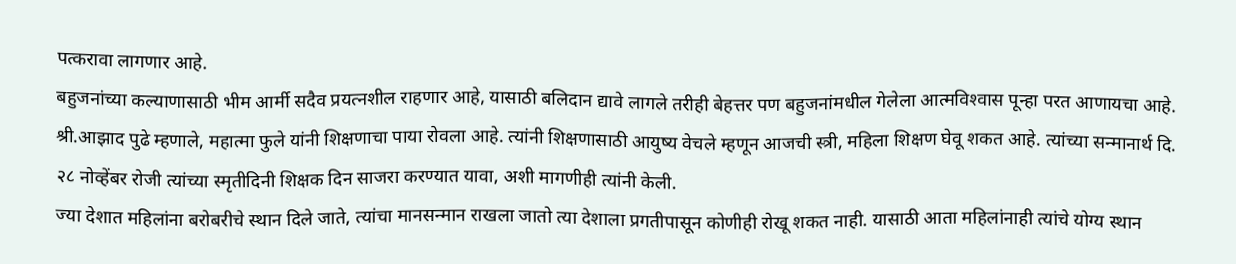पत्करावा लागणार आहे.
बहुजनांच्या कल्याणासाठी भीम आर्मी सदैव प्रयत्नशील राहणार आहे, यासाठी बलिदान द्यावे लागले तरीही बेहत्तर पण बहुजनांमधील गेलेला आत्मविश्‍वास पून्हा परत आणायचा आहे.
श्री.आझाद पुढे म्हणाले, महात्मा फुले यांनी शिक्षणाचा पाया रोवला आहे. त्यांनी शिक्षणासाठी आयुष्य वेचले म्हणून आजची स्त्री, महिला शिक्षण घेवू शकत आहे. त्यांच्या सन्मानार्थ दि. २८ नोव्हेंबर रोजी त्यांच्या स्मृतीदिनी शिक्षक दिन साजरा करण्यात यावा, अशी मागणीही त्यांनी केली.
ज्या देशात महिलांना बरोबरीचे स्थान दिले जाते, त्यांचा मानसन्मान राखला जातो त्या देशाला प्रगतीपासून कोणीही रोखू शकत नाही. यासाठी आता महिलांनाही त्यांचे योग्य स्थान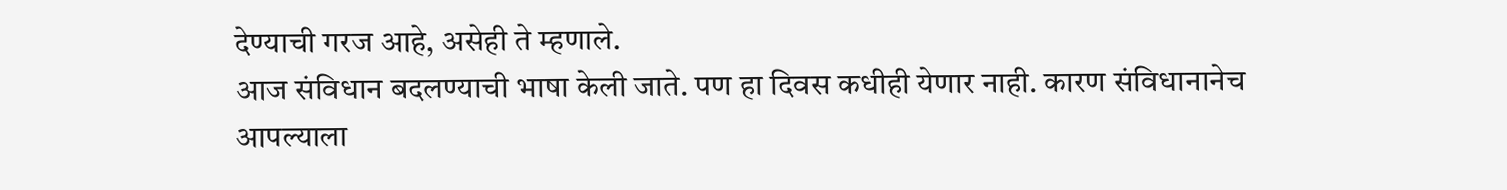देण्याची गरज आहे, असेही ते म्हणाले.
आज संविधान बदलण्याची भाषा केली जाते. पण हा दिवस कधीही येणार नाही. कारण संविधानानेच आपल्याला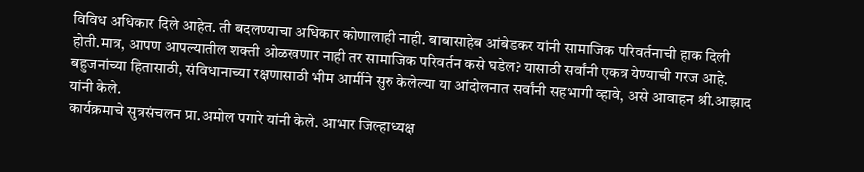विविध अधिकार दिले आहेत. ती बदलण्याचा अधिकार कोणालाही नाही. बाबासाहेब आंबेडकर यांनी सामाजिक परिवर्तनाची हाक दिली होती.मात्र, आपण आपल्यातील शक्ती ओळखणार नाही तर सामाजिक परिवर्तन कसे घडेल? यासाठी सर्वांनी एकत्र येण्याची गरज आहे. बहुजनांच्या हितासाठी, संविधानाच्या रक्षणासाठी भीम आर्मीने सुरु केलेल्या या आंदोलनात सर्वांनी सहभागी व्हावे, असे आवाहन श्री.आझाद यांनी केले.
कार्यक्रमाचे सुत्रसंचलन प्रा.अमोल पगारे यांनी केले. आभार जिल्हाध्यक्ष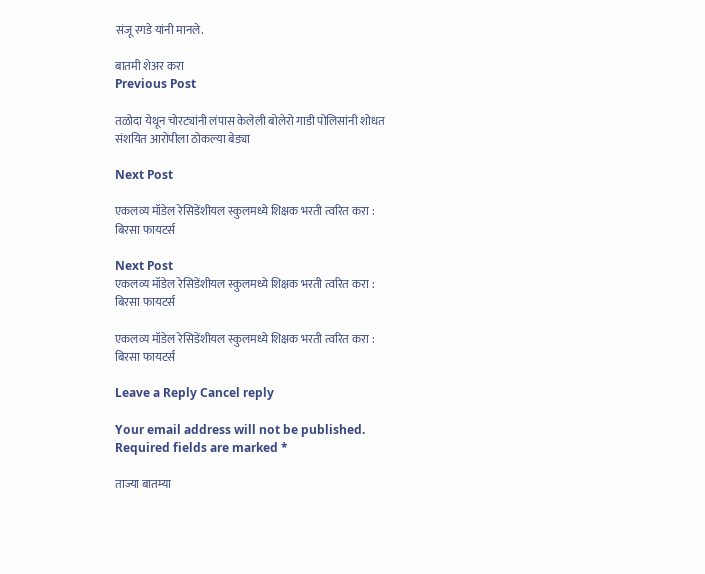संजू रगडे यांनी मानले.

बातमी शेअर करा
Previous Post

तळोदा येथून चोरट्यांनी लंपास केलेली बोलेरो गाडी पोलिसांनी शोधत संशयित आरोपीला ठोकल्या बेड्या

Next Post

एकलव्य मॉडेल रेसिडेंशीयल स्कुलमध्ये शिक्षक भरती त्वरित करा : बिरसा फायटर्स

Next Post
एकलव्य मॉडेल रेसिडेंशीयल स्कुलमध्ये शिक्षक भरती त्वरित करा : बिरसा फायटर्स

एकलव्य मॉडेल रेसिडेंशीयल स्कुलमध्ये शिक्षक भरती त्वरित करा : बिरसा फायटर्स

Leave a Reply Cancel reply

Your email address will not be published. Required fields are marked *

ताज्या बातम्या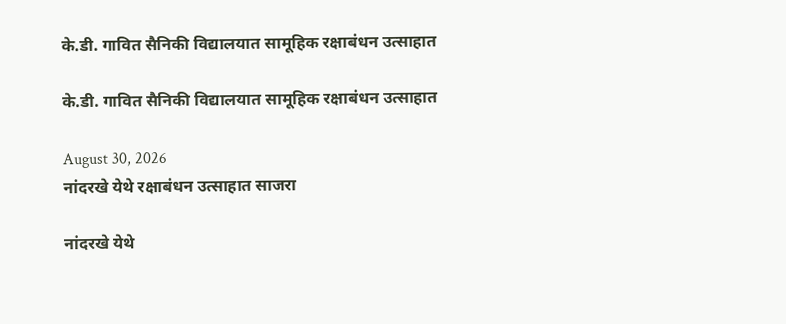के.डी. गावित सैनिकी विद्यालयात सामूहिक रक्षाबंधन उत्साहात

के.डी. गावित सैनिकी विद्यालयात सामूहिक रक्षाबंधन उत्साहात

August 30, 2026
नांदरखे येथे रक्षाबंधन उत्साहात साजरा

नांदरखे येथे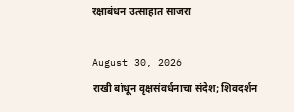रक्षाबंधन उत्साहात साजरा

August 30, 2026
राखी बांधून वृक्षसंवर्धनाचा संदेश; शिवदर्शन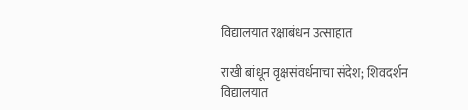विद्यालयात रक्षाबंधन उत्साहात

राखी बांधून वृक्षसंवर्धनाचा संदेश; शिवदर्शन विद्यालयात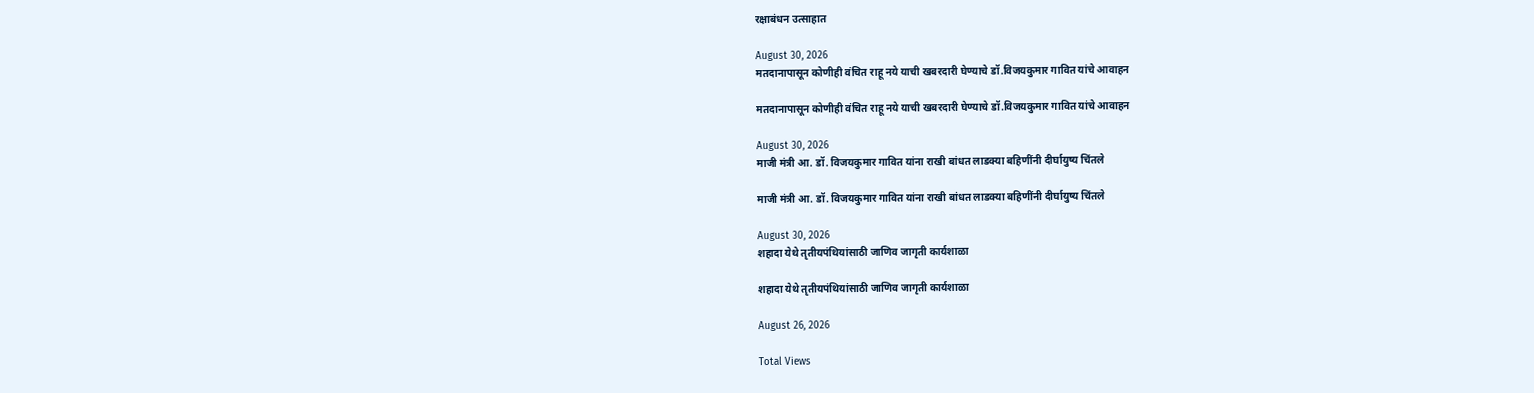रक्षाबंधन उत्साहात

August 30, 2026
मतदानापासून कोणीही वंचित राहू नये याची खबरदारी घेण्याचे डॉ.विजयकुमार गावित यांचे आवाहन

मतदानापासून कोणीही वंचित राहू नये याची खबरदारी घेण्याचे डॉ.विजयकुमार गावित यांचे आवाहन

August 30, 2026
माजी मंत्री आ. डॉ. विजयकुमार गावित यांना राखी बांधत लाडक्या बहिणींनी दीर्घायुष्य चिंतले

माजी मंत्री आ. डॉ. विजयकुमार गावित यांना राखी बांधत लाडक्या बहिणींनी दीर्घायुष्य चिंतले

August 30, 2026
शहादा येथे तृतीयपंथियांसाठी जाणिव जागृती कार्यशाळा

शहादा येथे तृतीयपंथियांसाठी जाणिव जागृती कार्यशाळा

August 26, 2026

Total Views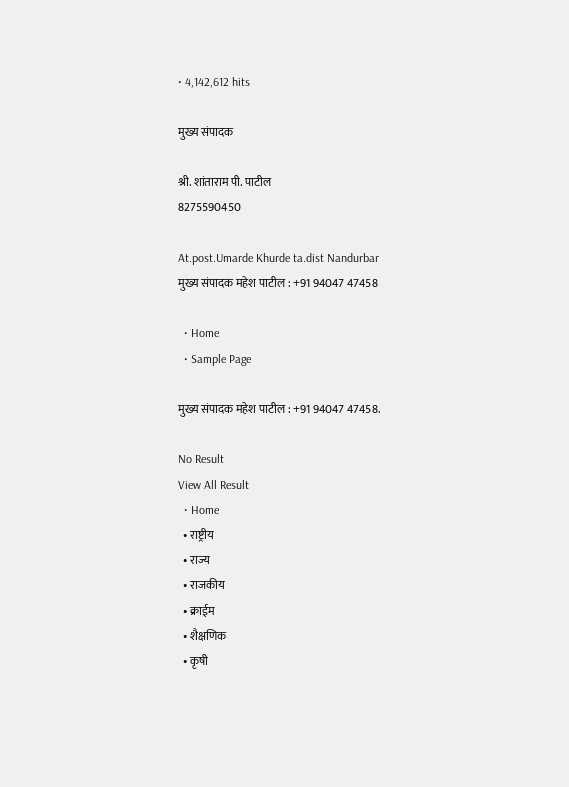• 4,142,612 hits

मुख्य संपादक

श्री. शांताराम पी. पाटील
8275590450

At.post.Umarde Khurde ta.dist Nandurbar
मुख्य संपादक महेश पाटील : +91 94047 47458

  • Home
  • Sample Page

मुख्य संपादक महेश पाटील : +91 94047 47458.

No Result
View All Result
  • Home
  • राष्ट्रीय
  • राज्य
  • राजकीय
  • क्राईम
  • शैक्षणिक
  • कृषी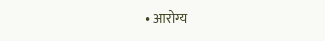• आरोग्य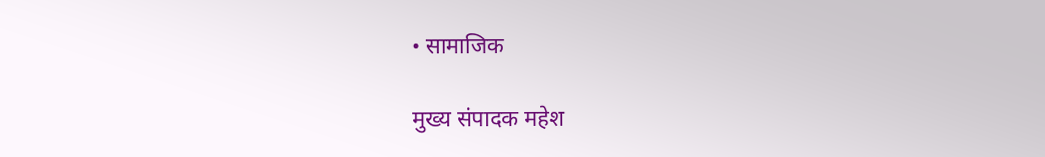• सामाजिक

मुख्य संपादक महेश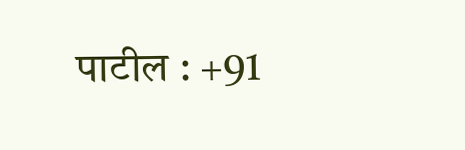पाटील : +91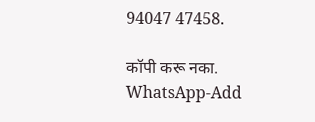94047 47458.

कॉपी करू नका.
WhatsApp-Add